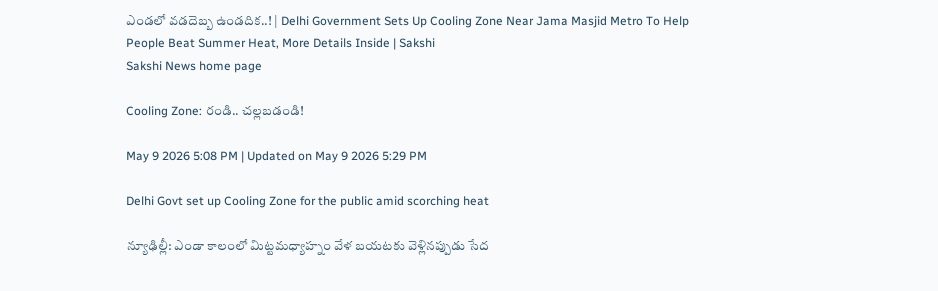ఎండ‌లో వ‌డ‌దెబ్బ ఉండ‌దిక‌..! | Delhi Government Sets Up Cooling Zone Near Jama Masjid Metro To Help People Beat Summer Heat, More Details Inside | Sakshi
Sakshi News home page

Cooling Zone: రండి.. చ‌ల్ల‌బ‌డండి!

May 9 2026 5:08 PM | Updated on May 9 2026 5:29 PM

Delhi Govt set up Cooling Zone for the public amid scorching heat

న్యూఢిల్లీ: ఎండా కాలంలో మిట్ట‌మ‌ధ్యాహ్నం వేళ బ‌యట‌కు వెళ్లిన‌ప్పుడు సేద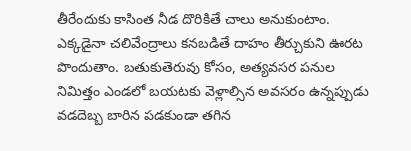తీరేందుకు కాసింత నీడ దొరికితే చాలు అనుకుంటాం. ఎక్క‌డైనా చలివేంద్రాలు క‌న‌బ‌డితే దాహం తీర్చుకుని ఊర‌ట పొందుతాం. బ‌తుకుతెరువు కోసం, అత్య‌వ‌స‌ర ప‌నుల నిమిత్తం ఎండ‌లో బ‌య‌ట‌కు వెళ్లాల్సిన అవ‌స‌రం ఉన్న‌ప్పుడు వ‌డ‌దెబ్బ బారిన ప‌డ‌కుండా త‌గిన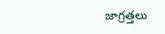జాగ్ర‌త్త‌లు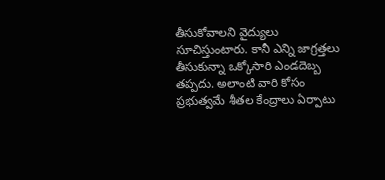తీసుకోవాల‌ని వైద్యులు సూచిస్తుంటారు. కానీ ఎన్ని జాగ్ర‌త్త‌లు తీసుకున్నా ఒక్కోసారి ఎండ‌దెబ్బ త‌ప్ప‌దు. అలాంటి వారి కోసం ప్ర‌భుత్వమే శీత‌ల కేంద్రాలు ఏర్పాటు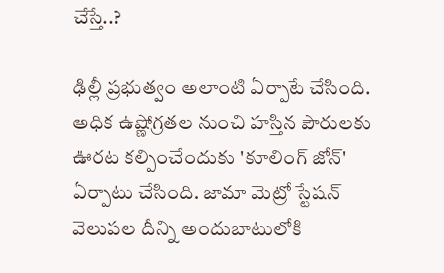చేస్తే..?

ఢిల్లీ ప్ర‌భుత్వం అలాంటి ఏర్పాటే చేసింది. అధిక ఉష్ణోగ్ర‌త‌ల నుంచి హ‌స్తిన పౌరుల‌కు ఊర‌ట క‌ల్పించేందుకు 'కూలింగ్ జోన్' ఏర్పాటు చేసింది. జామా మెట్రో స్టేషన్ వెలుపల దీన్ని అందుబాటులోకి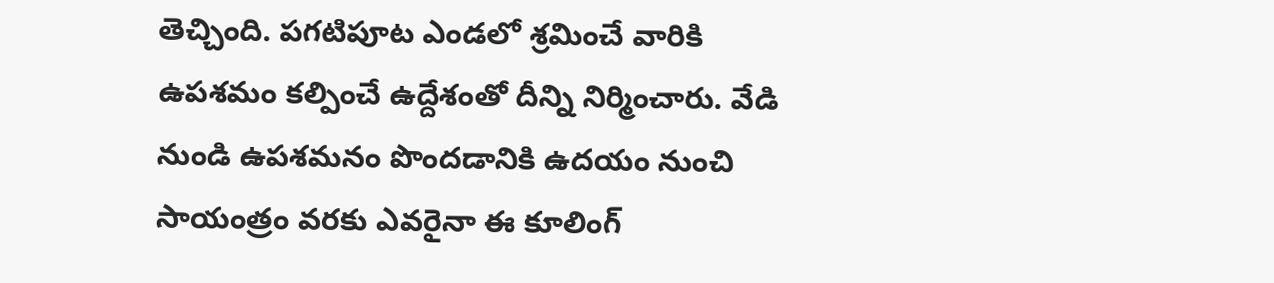తెచ్చింది. ప‌గ‌టిపూట ఎండ‌లో శ్ర‌మించే వారికి ఉప‌శ‌మం క‌ల్పించే ఉద్దేశంతో దీన్ని నిర్మించారు. వేడి నుండి ఉపశమనం పొందడానికి ఉదయం నుంచి సాయంత్రం వరకు ఎవరైనా ఈ కూలింగ్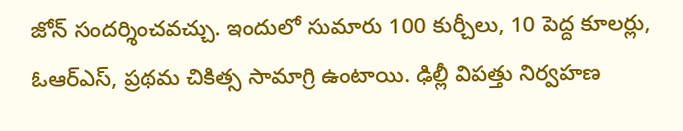జోన్‌ సందర్శించవచ్చు. ఇందులో సుమారు 100 కుర్చీలు, 10 పెద్ద కూలర్లు, ఓఆర్ఎస్, ప్రథమ చికిత్స సామాగ్రి ఉంటాయి. ఢిల్లీ విపత్తు నిర్వహణ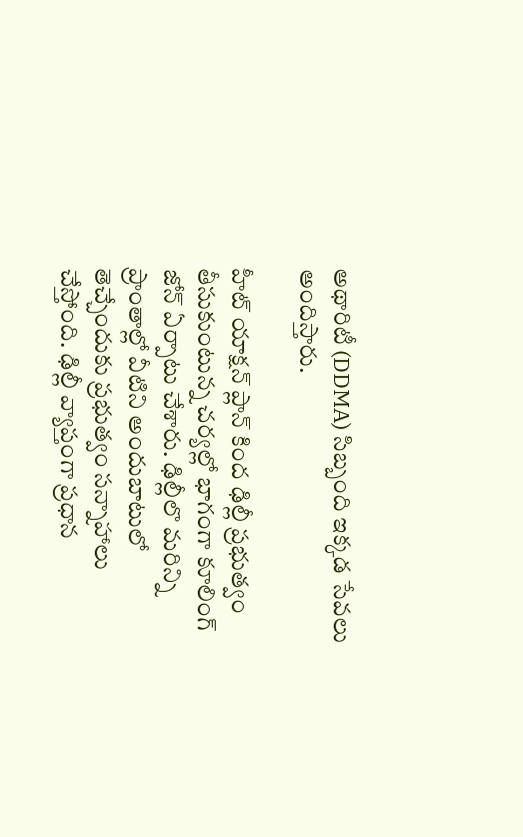అథారిటీ (DDMA) సిబ్బంది ఇక్క‌డ సేవ‌లు అందిస్తారు.

హీట్ యాక్షన్ ప్లాన్ కింద ఢిల్లీ ప్రభుత్వం తీసుకుంటున్న చ‌ర్య‌ల్లో భాగంగా కూలింగ్ జోన్ ఏర్పాటు చేశారు. ఢిల్లీలొ మ‌రిన్ని ప్రాంతాల్లో వీటిని అందుబాటులో తెచ్చేందుకు ప్ర‌భుత్వం స‌న్నాహాలు చేస్తోంది. ఢిల్లీ వ్యాప్తంగా ప్రధాన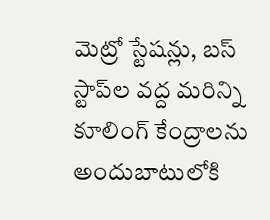మెట్రో స్టేషన్లు, బస్ స్టాప్‌ల వ‌ద్ద‌ మరిన్ని కూలింగ్ కేంద్రాల‌ను అందుబాటులోకి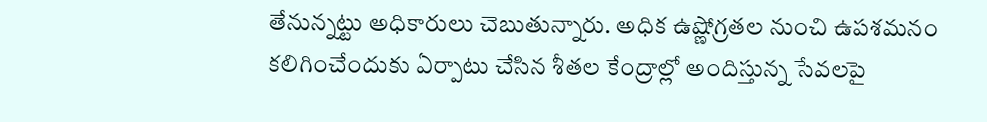తేనున్న‌ట్టు అధికారులు చెబుతున్నారు. అధిక ఉష్ణోగ్ర‌త‌ల నుంచి ఉప‌శ‌మ‌నం క‌లిగించేందుకు ఏర్పాటు చేసిన శీత‌ల కేంద్రాల్లో అందిస్తున్న‌ సేవ‌లపై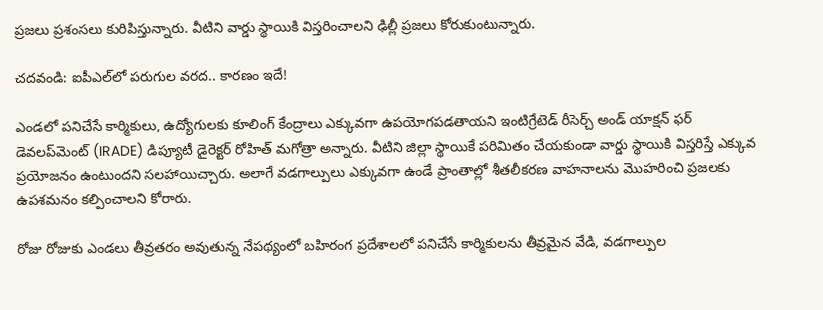ప్ర‌జ‌లు ప్ర‌శంస‌లు కురిపిస్తున్నారు. వీటిని వార్డు స్థాయికి విస్తరించాలని ఢిల్లీ ప్ర‌జ‌లు కోరుకుంటున్నారు.

చ‌దవండి: ఐపీఎల్‌లో ప‌రుగుల‌ వ‌ర‌ద‌.. కార‌ణం ఇదే!

ఎండలో ప‌నిచేసే కార్మికులు, ఉద్యోగుల‌కు కూలింగ్ కేంద్రాలు ఎక్కువ‌గా ఉపయోగ‌ప‌డ‌తాయ‌ని ఇంటిగ్రేటెడ్ రీసెర్చ్ అండ్ యాక్షన్ ఫర్ డెవలప్‌మెంట్ (IRADE) డిప్యూటీ డైరెక్టర్ రోహిత్ మగోత్రా అన్నారు. వీటిని జిల్లా స్థాయికే పరిమితం చేయ‌కుండా వార్డు స్థాయికి విస్త‌రిస్తే ఎక్కువ ప్ర‌యోజ‌నం ఉంటుంద‌ని స‌ల‌హాయిచ్చారు. అలాగే వ‌డ‌గాల్పులు ఎక్కువ‌గా ఉండే ప్రాంతాల్లో శీత‌లీక‌రణ వాహ‌నాల‌ను మొహ‌రించి ప్ర‌జ‌లకు ఉప‌శ‌మ‌నం క‌ల్పించాల‌ని కోరారు.

రోజు రోజుకు ఎండ‌లు తీవ్ర‌త‌రం అవుతున్న నేప‌థ్యంలో బహిరంగ ప్రదేశాలలో పనిచేసే కార్మికులను తీవ్రమైన వేడి, వడగాల్పుల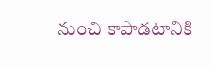నుంచి కాపాడ‌టానికి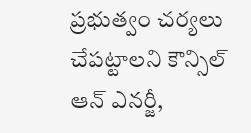ప్ర‌భుత్వం చ‌ర్య‌లు చేప‌ట్టాల‌ని కౌన్సిల్ ఆన్ ఎనర్జీ,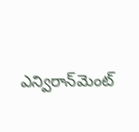ఎన్విరాన్‌మెంట్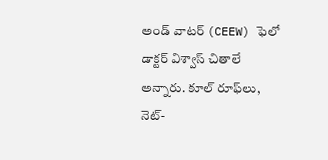అండ్ వాటర్ (CEEW) ఫెలో డాక్టర్ విశ్వాస్ చితాలే అన్నారు. కూల్ రూఫ్‌లు, నెట్-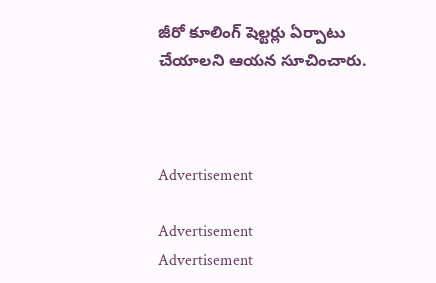జీరో కూలింగ్ షెల్టర్లు ఏర్పాటు చేయాల‌ని ఆయ‌న సూచించారు.



Advertisement

Advertisement
Advertisement